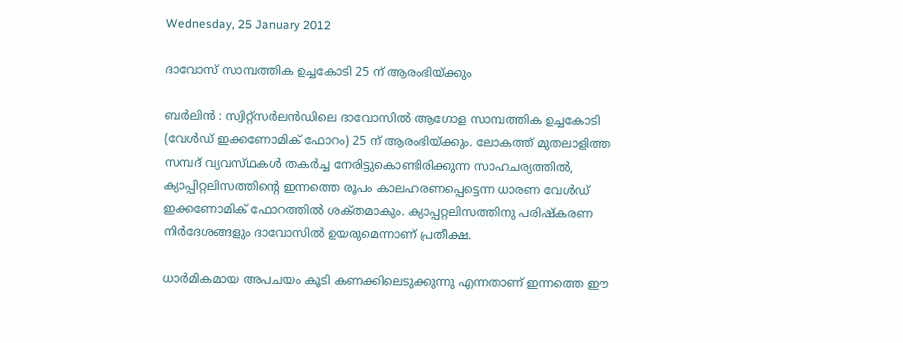Wednesday, 25 January 2012

ദാവോസ്‌ സാമ്പത്തിക ഉച്ചകോടി 25 ന്‌ ആരംഭിയ്‌ക്കും

ബര്‍ലിന്‍ : സ്വിറ്റ്‌സര്‍ലന്‍ഡിലെ ദാവോസില്‍ ആഗോള സാമ്പത്തിക ഉച്ചകോടി (വേള്‍ഡ്‌ ഇക്കണോമിക്‌ ഫോറം) 25 ന്‌ ആരംഭിയ്‌ക്കും. ലോകത്ത്‌ മുതലാളിത്ത സമ്പദ്‌ വ്യവസ്‌ഥകള്‍ തകര്‍ച്ച നേരിട്ടുകൊണ്ടിരിക്കുന്ന സാഹചര്യത്തില്‍, ക്യാപ്പിറ്റലിസത്തിന്റെ ഇന്നത്തെ രൂപം കാലഹരണപ്പെട്ടെന്ന ധാരണ വേള്‍ഡ്‌ ഇക്കണോമിക്‌ ഫോറത്തില്‍ ശക്‌തമാകും. ക്യാപ്പറ്റലിസത്തിനു പരിഷ്‌കരണ നിര്‍ദേശങ്ങളും ദാവോസില്‍ ഉയരുമെന്നാണ്‌ പ്രതീക്ഷ.

ധാര്‍മികമായ അപചയം കൂടി കണക്കിലെടുക്കുന്നു എന്നതാണ്‌ ഇന്നത്തെ ഈ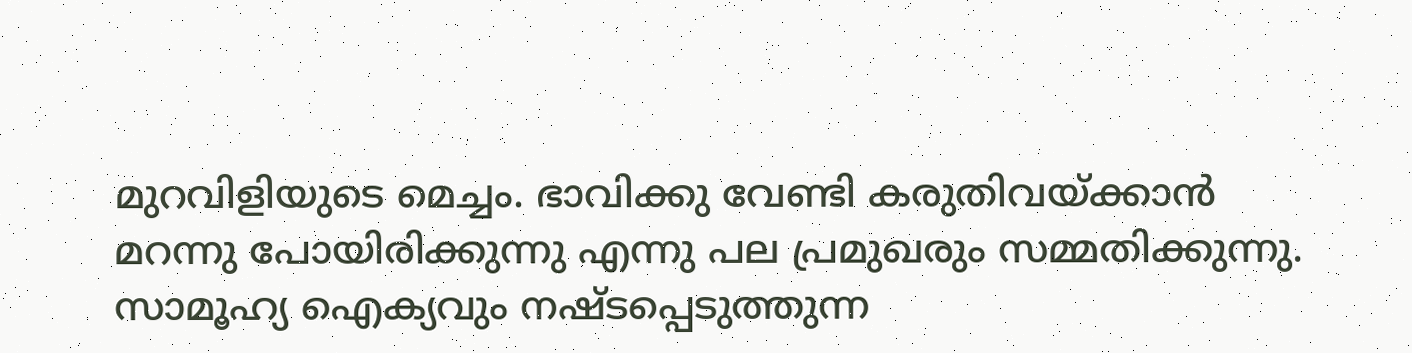മുറവിളിയുടെ മെച്ചം. ഭാവിക്കു വേണ്ടി കരുതിവയ്‌ക്കാന്‍ മറന്നു പോയിരിക്കുന്നു എന്നു പല പ്രമുഖരും സമ്മതിക്കുന്നു. സാമൂഹ്യ ഐക്യവും നഷ്‌ടപ്പെടുത്തുന്ന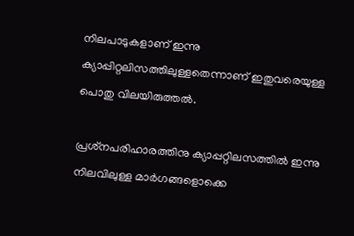നിലപാടുകളാണ്‌ ഇന്നു ക്യാപ്പിറ്റലിസത്തിലുള്ളതെന്നാണ്‌ ഇതുവരെയുള്ള പൊതു വിലയിരുത്തല്‍.

പ്രശ്‌നപരിഹാരത്തിനു ക്യാപ്പറ്റിലസത്തില്‍ ഇന്നു നിലവിലുള്ള മാര്‍ഗങ്ങളൊക്കെ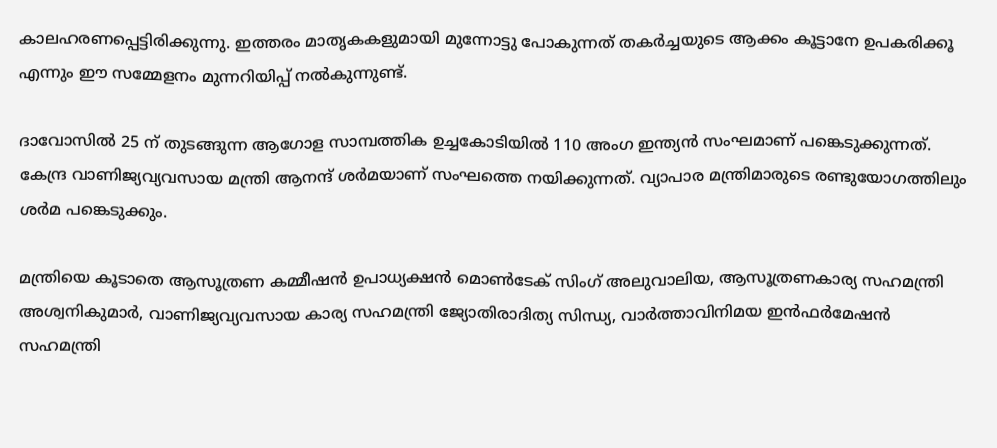കാലഹരണപ്പെട്ടിരിക്കുന്നു. ഇത്തരം മാതൃകകളുമായി മുന്നോട്ടു പോകുന്നത്‌ തകര്‍ച്ചയുടെ ആക്കം കൂട്ടാനേ ഉപകരിക്കൂ എന്നും ഈ സമ്മേളനം മുന്നറിയിപ്പ്‌ നല്‍കുന്നുണ്ട്.

ദാവോസില്‍ 25 ന്‌ തുടങ്ങുന്ന ആഗോള സാമ്പത്തിക ഉച്ചകോടിയില്‍ 110 അംഗ ഇന്ത്യന്‍ സംഘമാണ്‌ പങ്കെടുക്കുന്നത്‌. കേന്ദ്ര വാണിജ്യവ്യവസായ മന്ത്രി ആനന്ദ്‌ ശര്‍മയാണ്‌ സംഘത്തെ നയിക്കുന്നത്‌. വ്യാപാര മന്ത്രിമാരുടെ രണ്ടുയോഗത്തിലും ശര്‍മ പങ്കെടുക്കും.

മന്ത്രിയെ കൂടാതെ ആസൂത്രണ കമ്മീഷന്‍ ഉപാധ്യക്ഷന്‍ മൊണ്‍ടേക്‌ സിംഗ്‌ അലുവാലിയ, ആസൂത്രണകാര്യ സഹമന്ത്രി അശ്വനികുമാര്‍, വാണിജ്യവ്യവസായ കാര്യ സഹമന്ത്രി ജ്യോതിരാദിത്യ സിന്ധ്യ, വാര്‍ത്താവിനിമയ ഇന്‍ഫര്‍മേഷന്‍ സഹമന്ത്രി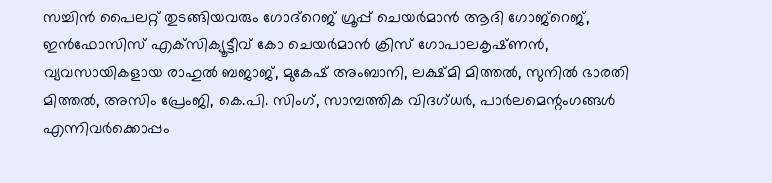സച്ചിന്‍ പൈലറ്റ്‌ തുടങ്ങിയവരും ഗോദ്‌റെജ്‌ ഗ്രൂപ്പ്‌ ചെയര്‍മാന്‍ ആദി ഗോജ്‌റെജ്‌, ഇന്‍ഫോസിസ്‌ എക്‌സിക്യൂട്ടീവ്‌ കോ ചെയര്‍മാന്‍ ക്രിസ്‌ ഗോപാലകൃഷ്‌ണന്‍, വ്യവസായികളായ രാഹുല്‍ ബജാജ്‌, മുകേഷ്‌ അംബാനി, ലക്ഷ്‌മി മിത്തല്‍, സുനില്‍ ഭാരതി മിത്തല്‍, അസിം പ്രേംജി, കെ.പി. സിംഗ്‌, സാമ്പത്തിക വിദഗ്‌ധര്‍, പാര്‍ലമെന്റംഗങ്ങള്‍ എന്നിവര്‍ക്കൊപ്പം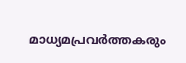മാധ്യമപ്രവര്‍ത്തകരും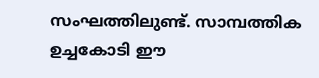സംഘത്തിലുണ്ട്. സാമ്പത്തിക ഉച്ചകോടി ഈ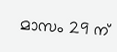മാസം 29 ന്‌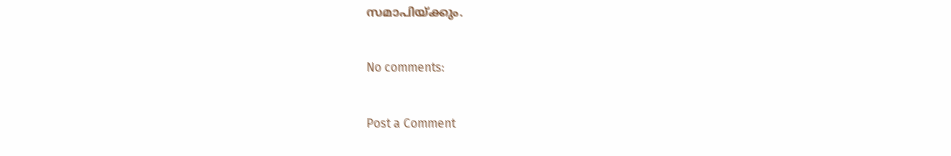സമാപിയ്‌ക്കും.

No comments:

Post a Comment